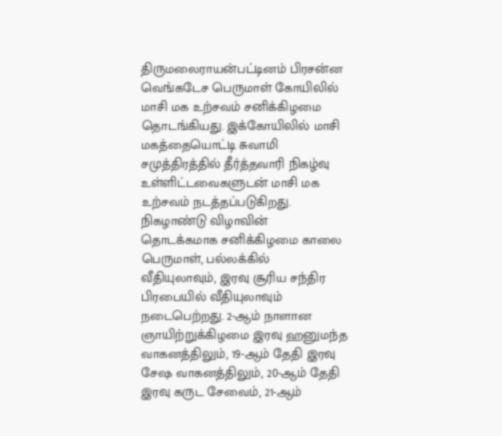திருமலைராயன்பட்டினம் பிரசன்ன வெங்கடேச பெருமாள் கோயிலில் மாசி மக உற்சவம் சனிக்கிழமை தொடங்கியது. இக்கோயிலில் மாசி மகத்தையொட்டி சுவாமி சமுத்திரத்தில் தீர்த்தவாரி நிகழ்வு உள்ளிட்டவைகளுடன் மாசி மக உற்சவம் நடத்தப்படுகிறது. நிகழாண்டு விழாவின் தொடக்கமாக சனிக்கிழமை காலை பெருமாள், பல்லக்கில் வீதியுலாவும், இரவு சூரிய சந்திர பிரபையில் வீதியுலாவும் நடைபெற்றது. 2-ஆம் நாளான ஞாயிற்றுக்கிழமை இரவு ஹனுமந்த வாகனத்திலும், 19-ஆம் தேதி இரவு சேஷ வாகனத்திலும், 20-ஆம் தேதி இரவு கருட சேவைம், 21-ஆம்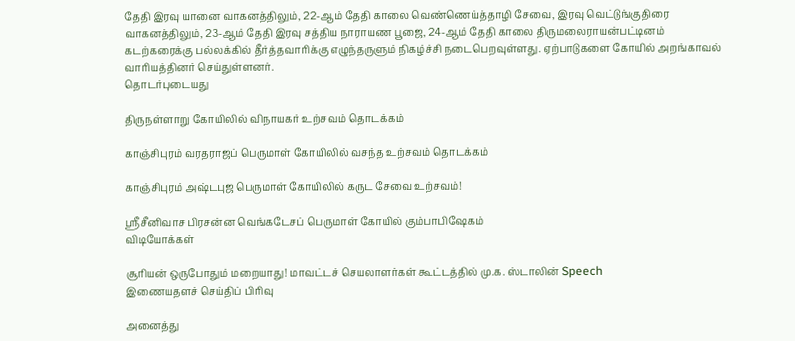தேதி இரவு யானை வாகனத்திலும், 22-ஆம் தேதி காலை வெண்ணெய்த்தாழி சேவை, இரவு வெட்டுங்குதிரை வாகனத்திலும், 23-ஆம் தேதி இரவு சத்திய நாராயண பூஜை, 24-ஆம் தேதி காலை திருமலைராயன்பட்டினம் கடற்கரைக்கு பல்லக்கில் தீர்த்தவாரிக்கு எழுந்தருளும் நிகழ்ச்சி நடைபெறவுள்ளது. ஏற்பாடுகளை கோயில் அறங்காவல் வாரியத்தினர் செய்துள்ளனர்.
தொடர்புடையது

திருநள்ளாறு கோயிலில் விநாயகர் உற்சவம் தொடக்கம்

காஞ்சிபுரம் வரதராஜப் பெருமாள் கோயிலில் வசந்த உற்சவம் தொடக்கம்

காஞ்சிபுரம் அஷ்டபுஜ பெருமாள் கோயிலில் கருட சேவை உற்சவம்!

ஸ்ரீசீனிவாச பிரசன்ன வெங்கடேசப் பெருமாள் கோயில் கும்பாபிஷேகம்
விடியோக்கள்

சூரியன் ஒருபோதும் மறையாது! மாவட்டச் செயலாளர்கள் கூட்டத்தில் மு.க. ஸ்டாலின் Speech
இணையதளச் செய்திப் பிரிவு

அனைத்து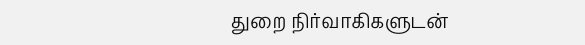துறை நிர்வாகிகளுடன்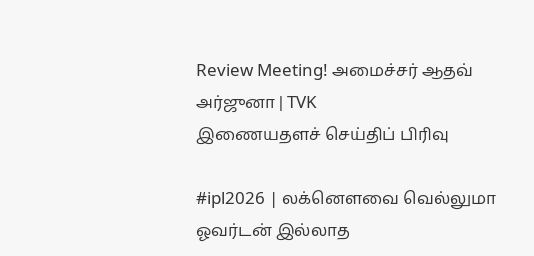Review Meeting! அமைச்சர் ஆதவ் அர்ஜுனா | TVK
இணையதளச் செய்திப் பிரிவு

#ipl2026 | லக்னௌவை வெல்லுமா ஓவர்டன் இல்லாத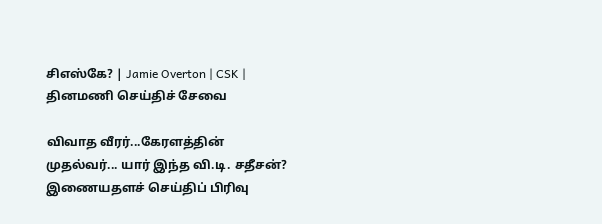சிஎஸ்கே? | Jamie Overton | CSK |
தினமணி செய்திச் சேவை

விவாத வீரர்...கேரளத்தின் முதல்வர்... யார் இந்த வி.டி. சதீசன்?
இணையதளச் செய்திப் பிரிவு